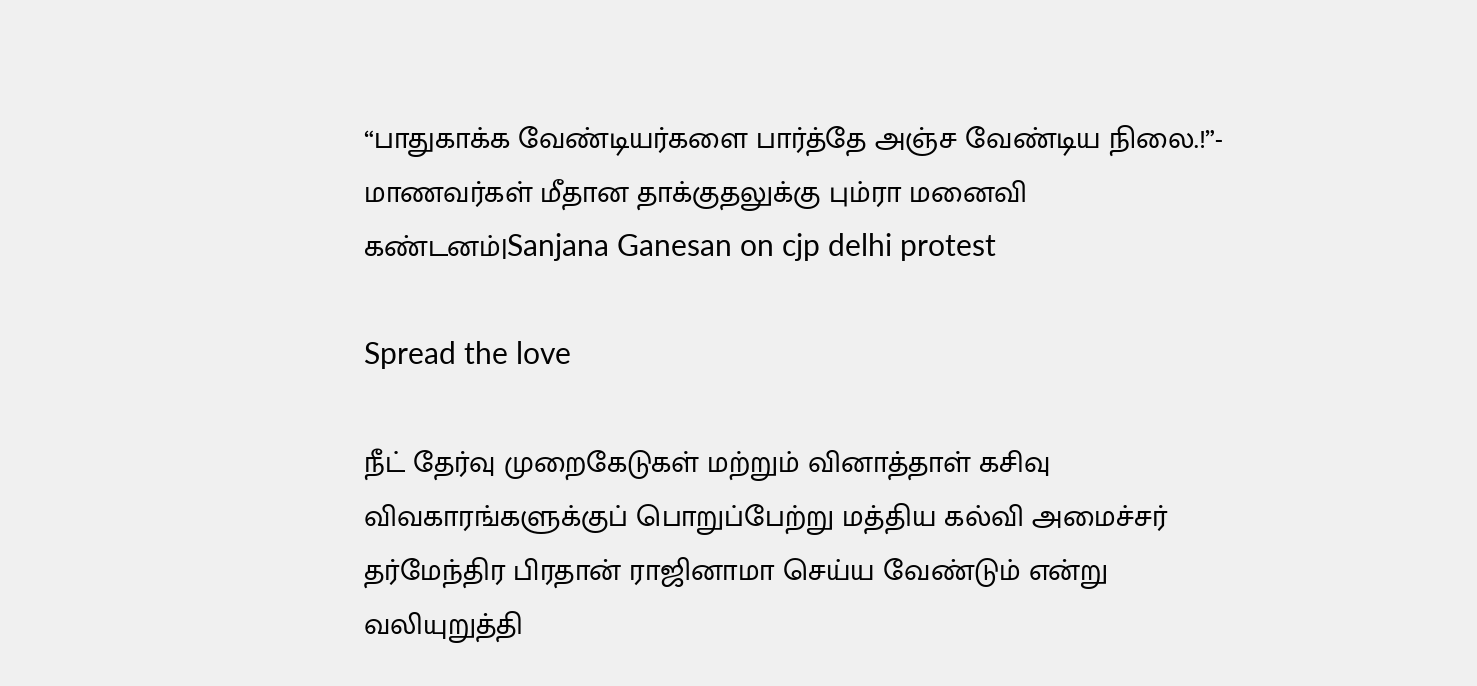“பாதுகாக்க வேண்டியர்களை பார்த்தே அஞ்ச வேண்டிய நிலை.!”- மாணவர்கள் மீதான தாக்குதலுக்கு பும்ரா மனைவி கண்டனம்|Sanjana Ganesan on cjp delhi protest

Spread the love

நீட் தேர்வு முறைகேடுகள் மற்றும் வினாத்தாள் கசிவு விவகாரங்களுக்குப் பொறுப்பேற்று மத்திய கல்வி அமைச்சர் தர்மேந்திர பிரதான் ராஜினாமா செய்ய வேண்டும் என்று வலியுறுத்தி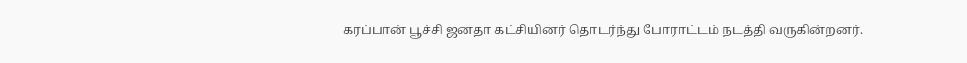கரப்பான் பூச்சி ஜனதா கட்சியினர் தொடர்ந்து போராட்டம் நடத்தி வருகின்றனர்.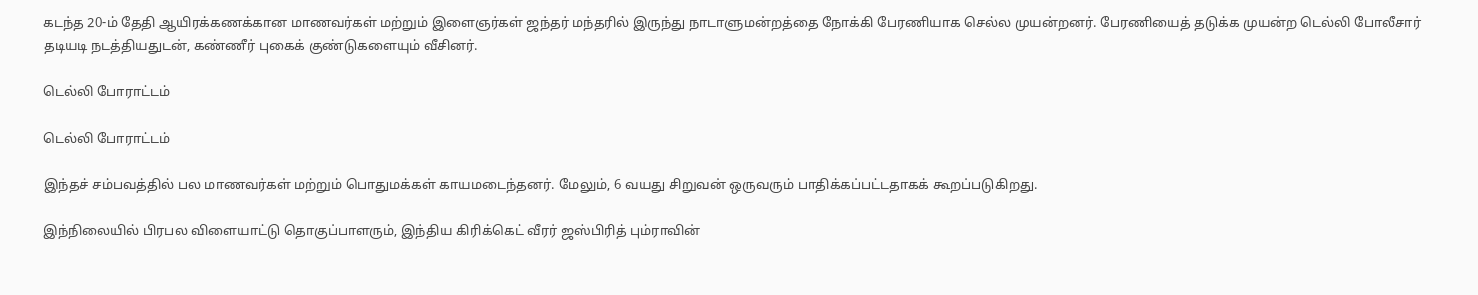கடந்த 20-ம் தேதி ஆயிரக்கணக்கான மாணவர்கள் மற்றும் இளைஞர்கள் ஜந்தர் மந்தரில் இருந்து நாடாளுமன்றத்தை நோக்கி பேரணியாக செல்ல முயன்றனர். பேரணியைத் தடுக்க முயன்ற டெல்லி போலீசார் தடியடி நடத்தியதுடன், கண்ணீர் புகைக் குண்டுகளையும் வீசினர்.

டெல்லி போராட்டம்

டெல்லி போராட்டம்

இந்தச் சம்பவத்தில் பல மாணவர்கள் மற்றும் பொதுமக்கள் காயமடைந்தனர். மேலும், 6 வயது சிறுவன் ஒருவரும் பாதிக்கப்பட்டதாகக் கூறப்படுகிறது.

இந்நிலையில் பிரபல விளையாட்டு தொகுப்பாளரும், இந்திய கிரிக்கெட் வீரர் ஜஸ்பிரித் பும்ராவின்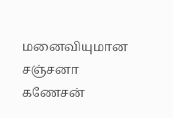மனைவியுமான சஞ்சனா கணேசன்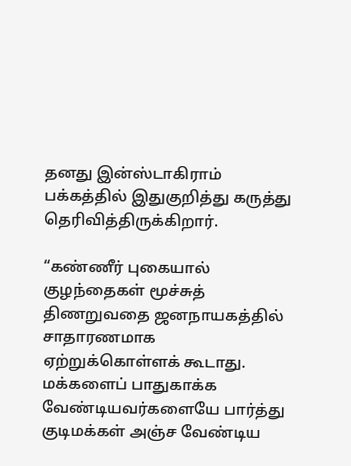தனது இன்ஸ்டாகிராம் பக்கத்தில் இதுகுறித்து கருத்து தெரிவித்திருக்கிறார்.

“கண்ணீர் புகையால் குழந்தைகள் மூச்சுத் திணறுவதை ஜனநாயகத்தில் சாதாரணமாக ஏற்றுக்கொள்ளக் கூடாது. மக்களைப் பாதுகாக்க வேண்டியவர்களையே பார்த்து குடிமக்கள் அஞ்ச வேண்டிய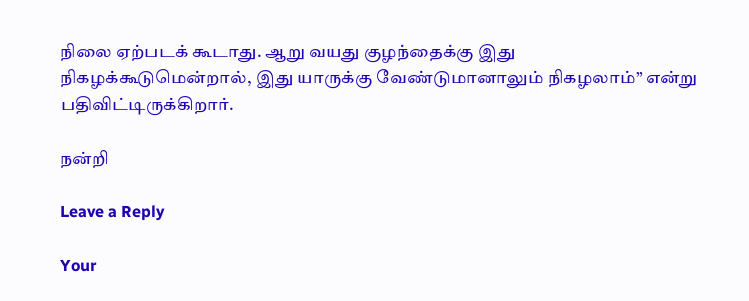நிலை ஏற்படக் கூடாது. ஆறு வயது குழந்தைக்கு இது நிகழக்கூடுமென்றால், இது யாருக்கு வேண்டுமானாலும் நிகழலாம்” என்று பதிவிட்டிருக்கிறார்.

நன்றி

Leave a Reply

Your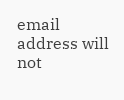email address will not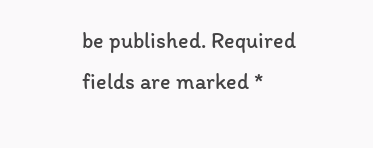be published. Required fields are marked *